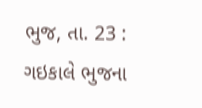ભુજ, તા. 23 : ગઇકાલે ભુજના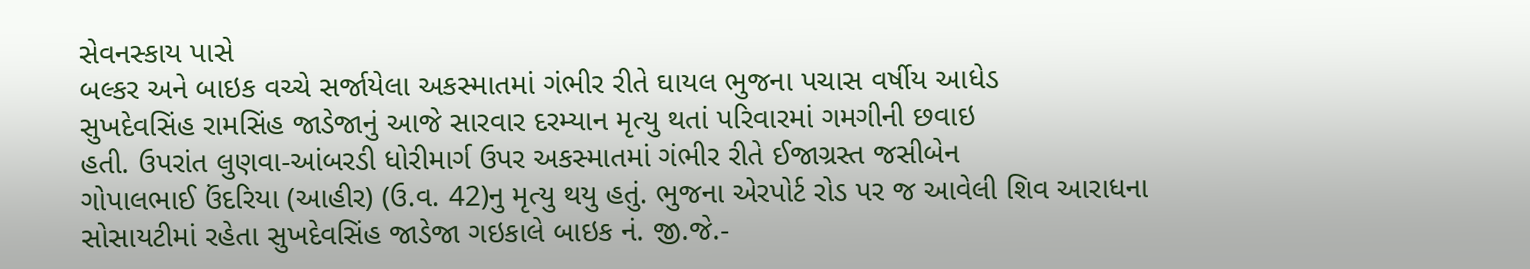સેવનસ્કાય પાસે
બલ્કર અને બાઇક વચ્ચે સર્જાયેલા અકસ્માતમાં ગંભીર રીતે ઘાયલ ભુજના પચાસ વર્ષીય આધેડ
સુખદેવસિંહ રામસિંહ જાડેજાનું આજે સારવાર દરમ્યાન મૃત્યુ થતાં પરિવારમાં ગમગીની છવાઇ
હતી. ઉપરાંત લુણવા-આંબરડી ધોરીમાર્ગ ઉપર અકસ્માતમાં ગંભીર રીતે ઈજાગ્રસ્ત જસીબેન
ગોપાલભાઈ ઉંદરિયા (આહીર) (ઉ.વ. 42)નુ મૃત્યુ થયુ હતું. ભુજના એરપોર્ટ રોડ પર જ આવેલી શિવ આરાધના
સોસાયટીમાં રહેતા સુખદેવસિંહ જાડેજા ગઇકાલે બાઇક નં. જી.જે.-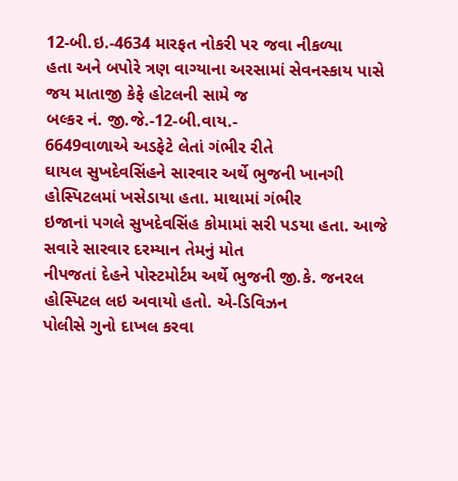12-બી.ઇ.-4634 મારફત નોકરી પર જવા નીકળ્યા
હતા અને બપોરે ત્રણ વાગ્યાના અરસામાં સેવનસ્કાય પાસે જય માતાજી કેફે હોટલની સામે જ
બલ્કર નં. જી.જે.-12-બી.વાય.-
6649વાળાએ અડફેટે લેતાં ગંભીર રીતે
ઘાયલ સુખદેવસિંહને સારવાર અર્થે ભુજની ખાનગી હોસ્પિટલમાં ખસેડાયા હતા. માથામાં ગંભીર
ઇજાનાં પગલે સુખદેવસિંહ કોમામાં સરી પડયા હતા. આજે સવારે સારવાર દરમ્યાન તેમનું મોત
નીપજતાં દેહને પોસ્ટમોર્ટમ અર્થે ભુજની જી.કે. જનરલ હોસ્પિટલ લઇ અવાયો હતો. એ-ડિવિઝન
પોલીસે ગુનો દાખલ કરવા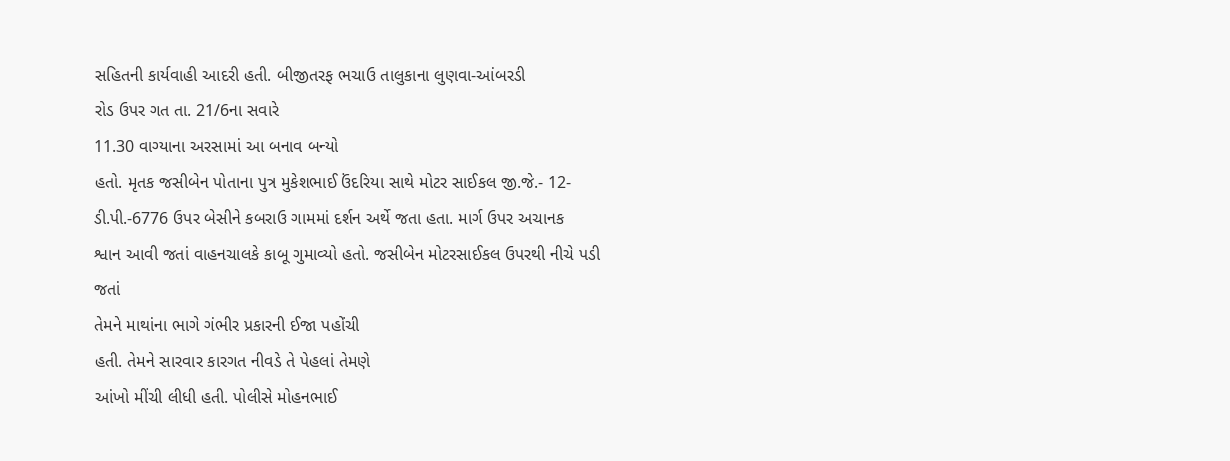સહિતની કાર્યવાહી આદરી હતી. બીજીતરફ ભચાઉ તાલુકાના લુણવા-આંબરડી
રોડ ઉપર ગત તા. 21/6ના સવારે
11.30 વાગ્યાના અરસામાં આ બનાવ બન્યો
હતો. મૃતક જસીબેન પોતાના પુત્ર મુકેશભાઈ ઉંદરિયા સાથે મોટર સાઈકલ જી.જે.- 12-ડી.પી.-6776 ઉપર બેસીને કબરાઉ ગામમાં દર્શન અર્થે જતા હતા. માર્ગ ઉપર અચાનક
શ્વાન આવી જતાં વાહનચાલકે કાબૂ ગુમાવ્યો હતો. જસીબેન મોટરસાઈકલ ઉપરથી નીચે પડી જતાં
તેમને માથાંના ભાગે ગંભીર પ્રકારની ઈજા પહોંચી
હતી. તેમને સારવાર કારગત નીવડે તે પેહલાં તેમણે
આંખો મીંચી લીધી હતી. પોલીસે મોહનભાઈ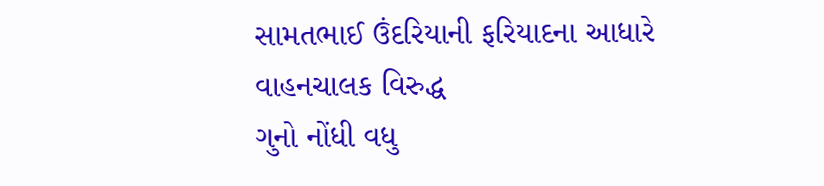સામતભાઈ ઉંદરિયાની ફરિયાદના આધારે વાહનચાલક વિરુદ્ધ
ગુનો નોંધી વધુ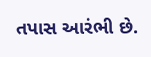તપાસ આરંભી છે.